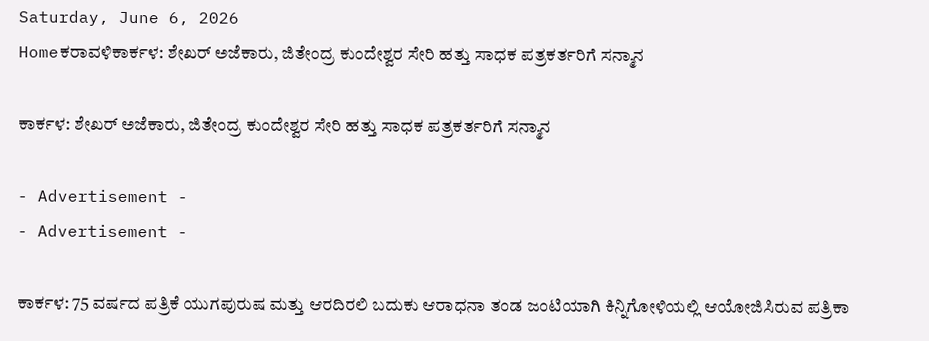Saturday, June 6, 2026
Homeಕರಾವಳಿಕಾರ್ಕಳ: ಶೇಖರ್ ಅಜೆಕಾರು, ಜಿತೇಂದ್ರ ಕುಂದೇಶ್ವರ ಸೇರಿ ಹತ್ತು ಸಾಧಕ ಪತ್ರಕರ್ತರಿಗೆ ಸನ್ಮಾನ

ಕಾರ್ಕಳ: ಶೇಖರ್ ಅಜೆಕಾರು, ಜಿತೇಂದ್ರ ಕುಂದೇಶ್ವರ ಸೇರಿ ಹತ್ತು ಸಾಧಕ ಪತ್ರಕರ್ತರಿಗೆ ಸನ್ಮಾನ

- Advertisement -
- Advertisement -

ಕಾರ್ಕಳ: 75 ವರ್ಷದ ಪತ್ರಿಕೆ ಯುಗಪುರುಷ ಮತ್ತು ಆರದಿರಲಿ ಬದುಕು ಆರಾಧನಾ ತಂಡ ಜಂಟಿಯಾಗಿ ಕಿನ್ನಿಗೋಳಿಯಲ್ಲಿ ಆಯೋಜಿಸಿರುವ ಪತ್ರಿಕಾ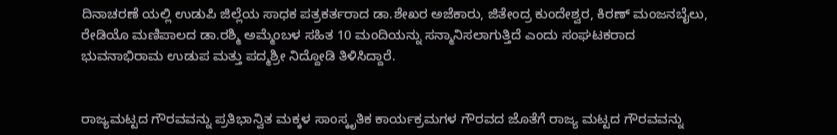ದಿನಾಚರಣೆ ಯಲ್ಲಿ ಉಡುಪಿ ಜಿಲ್ಲೆಯ ಸಾಧಕ ಪತ್ರಕರ್ತರಾದ ಡಾ.ಶೇಖರ ಅಜೆಕಾರು, ಜಿತೇಂದ್ರ ಕುಂದೇಶ್ವರ, ಕಿರಣ್ ಮಂಜನಬೈಲು, ರೇಡಿಯೊ ಮಣಿಪಾಲದ ಡಾ.ರಶ್ಮಿ ಅಮ್ಮೆಂಬಳ ಸಹಿತ 10 ಮಂದಿಯನ್ನು ಸನ್ಮಾನಿಸಲಾಗುತ್ತಿದೆ ಎಂದು ಸಂಘಟಕರಾದ ಭುವನಾಭಿರಾಮ ಉಡುಪ ಮತ್ತು ಪದ್ಮಶ್ರೀ ನಿದ್ದೋಡಿ ತಿಳಿಸಿದ್ದಾರೆ.


ರಾಜ್ಯಮಟ್ಟದ ಗೌರವವನ್ನು ಪ್ರತಿಭಾನ್ವಿತ ಮಕ್ಕಳ ಸಾಂಸ್ಕೃತಿಕ ಕಾರ್ಯಕ್ರಮಗಳ ಗೌರವದ ಜೊತೆಗೆ ರಾಜ್ಯ ಮಟ್ಟದ ಗೌರವವನ್ನು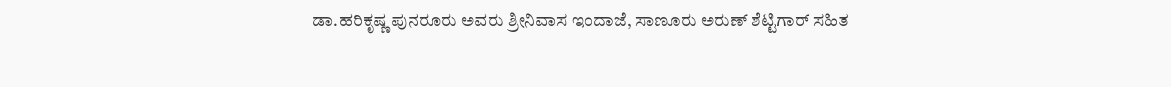ಡಾ.ಹರಿಕೃಷ್ಣ ಪುನರೂರು ಅವರು ಶ್ರೀನಿವಾಸ ಇಂದಾಜೆ, ಸಾಣೂರು ಅರುಣ್ ಶೆಟ್ಟಿಗಾರ್ ಸಹಿತ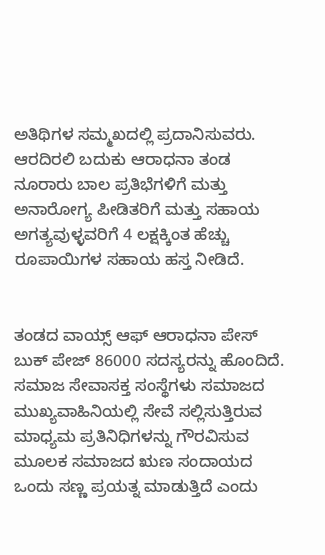ಅತಿಥಿಗಳ ಸಮ್ಮಖದಲ್ಲಿ ಪ್ರದಾನಿಸುವರು. ಆರದಿರಲಿ ಬದುಕು ಆರಾಧನಾ ತಂಡ ನೂರಾರು ಬಾಲ ಪ್ರತಿಭೆಗಳಿಗೆ ಮತ್ತು ಅನಾರೋಗ್ಯ ಪೀಡಿತರಿಗೆ ಮತ್ತು ಸಹಾಯ ಅಗತ್ಯವುಳ್ಳವರಿಗೆ 4 ಲಕ್ಷಕ್ಕಿಂತ ಹೆಚ್ಚು ರೂಪಾಯಿಗಳ ಸಹಾಯ ಹಸ್ತ ನೀಡಿದೆ.


ತಂಡದ ವಾಯ್ಸ್ ಆಫ್ ಆರಾಧನಾ ಪೇಸ್ ಬುಕ್ ಪೇಜ್ 86000 ಸದಸ್ಯರನ್ನು ಹೊಂದಿದೆ. ಸಮಾಜ ಸೇವಾಸಕ್ತ ಸಂಸ್ಥೆಗಳು ಸಮಾಜದ ಮುಖ್ಯವಾಹಿನಿಯಲ್ಲಿ ಸೇವೆ ಸಲ್ಲಿಸುತ್ತಿರುವ ಮಾಧ್ಯಮ ಪ್ರತಿನಿಧಿಗಳನ್ನು ಗೌರವಿಸುವ ಮೂಲಕ ಸಮಾಜದ ಋಣ ಸಂದಾಯದ ಒಂದು ಸಣ್ಣ ಪ್ರಯತ್ನ ಮಾಡುತ್ತಿದೆ ಎಂದು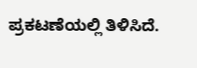ಪ್ರಕಟಣೆಯಲ್ಲಿ ತಿಳಿಸಿದೆ.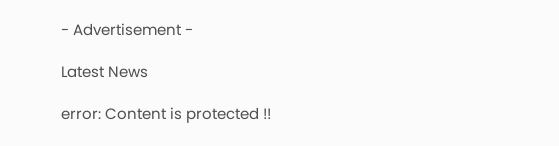- Advertisement -

Latest News

error: Content is protected !!